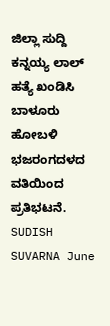ಜಿಲ್ಲಾ ಸುದ್ದಿ ಕನ್ನಯ್ಯ ಲಾಲ್ ಹತ್ಯೆ ಖಂಡಿಸಿ ಬಾಳೂರು ಹೋಬಳಿ ಭಜರಂಗದಳದ ವತಿಯಿಂದ ಪ್ರತಿಭಟನೆ. SUDISH SUVARNA June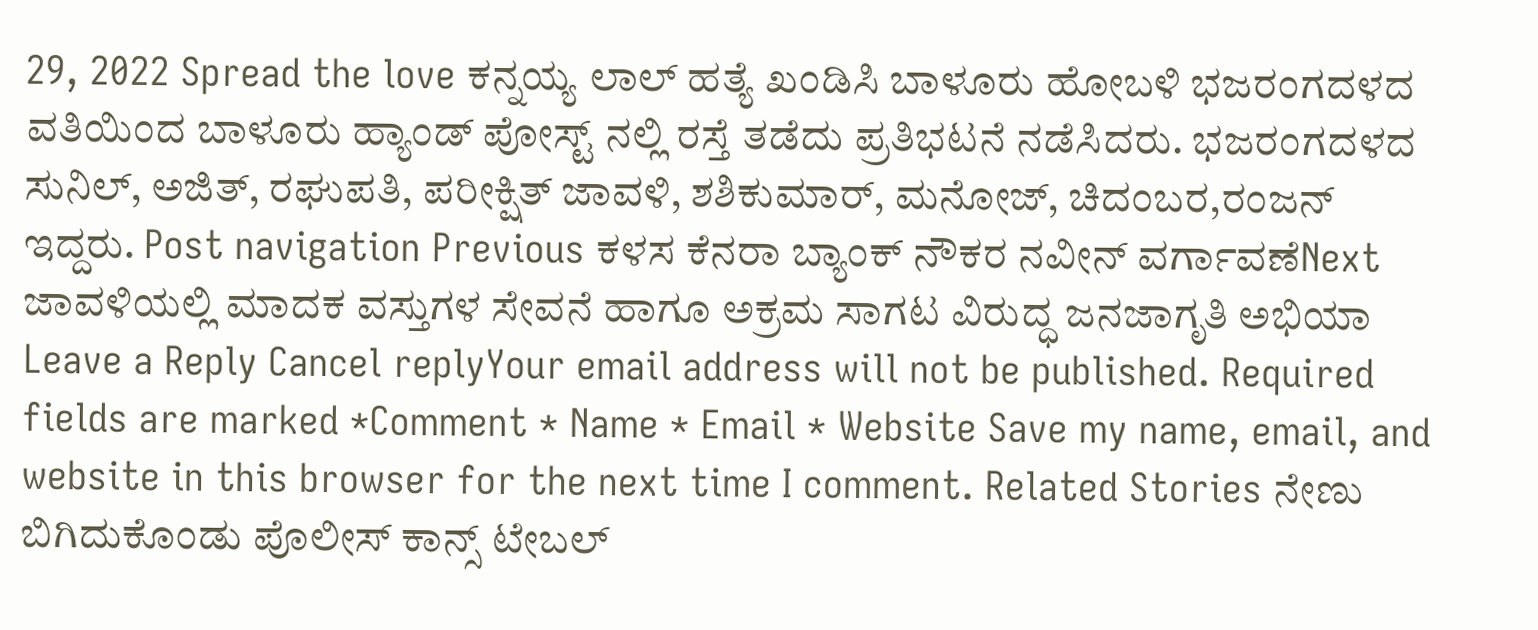29, 2022 Spread the love ಕನ್ನಯ್ಯ ಲಾಲ್ ಹತ್ಯೆ ಖಂಡಿಸಿ ಬಾಳೂರು ಹೋಬಳಿ ಭಜರಂಗದಳದ ವತಿಯಿಂದ ಬಾಳೂರು ಹ್ಯಾಂಡ್ ಪೋಸ್ಟ್ ನಲ್ಲಿ ರಸ್ತೆ ತಡೆದು ಪ್ರತಿಭಟನೆ ನಡೆಸಿದರು. ಭಜರಂಗದಳದ ಸುನಿಲ್, ಅಜಿತ್, ರಘುಪತಿ, ಪರೀಕ್ಷಿತ್ ಜಾವಳಿ, ಶಶಿಕುಮಾರ್, ಮನೋಜ್, ಚಿದಂಬರ,ರಂಜನ್ ಇದ್ದರು. Post navigation Previous ಕಳಸ ಕೆನರಾ ಬ್ಯಾಂಕ್ ನೌಕರ ನವೀನ್ ವರ್ಗಾವಣೆNext ಜಾವಳಿಯಲ್ಲಿ ಮಾದಕ ವಸ್ತುಗಳ ಸೇವನೆ ಹಾಗೂ ಅಕ್ರಮ ಸಾಗಟ ವಿರುದ್ಧ ಜನಜಾಗೃತಿ ಅಭಿಯಾ Leave a Reply Cancel replyYour email address will not be published. Required fields are marked *Comment * Name * Email * Website Save my name, email, and website in this browser for the next time I comment. Related Stories ನೇಣು ಬಿಗಿದುಕೊಂಡು ಪೊಲೀಸ್ ಕಾನ್ಸ್ ಟೇಬಲ್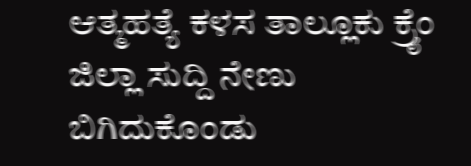ಆತ್ಮಹತ್ಯೆ ಕಳಸ ತಾಲ್ಲೂಕು ಕ್ರೈಂ ಜಿಲ್ಲಾ ಸುದ್ದಿ ನೇಣು ಬಿಗಿದುಕೊಂಡು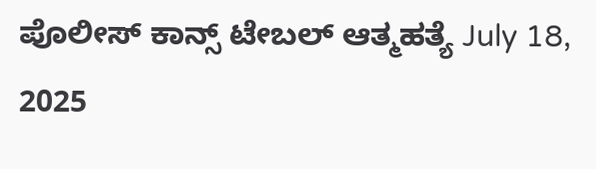ಪೊಲೀಸ್ ಕಾನ್ಸ್ ಟೇಬಲ್ ಆತ್ಮಹತ್ಯೆ July 18, 2025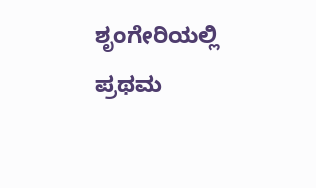ಶೃಂಗೇರಿಯಲ್ಲಿ ಪ್ರಥಮ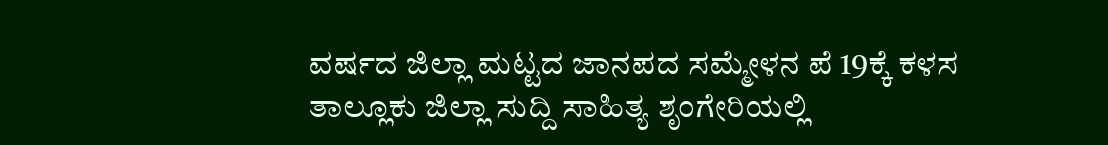ವರ್ಷದ ಜಿಲ್ಲಾ ಮಟ್ಟದ ಜಾನಪದ ಸಮ್ಮೇಳನ ಪೆ 19ಕ್ಕೆ ಕಳಸ ತಾಲ್ಲೂಕು ಜಿಲ್ಲಾ ಸುದ್ದಿ ಸಾಹಿತ್ಯ ಶೃಂಗೇರಿಯಲ್ಲಿ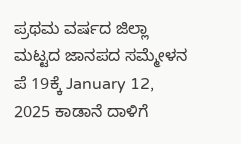ಪ್ರಥಮ ವರ್ಷದ ಜಿಲ್ಲಾ ಮಟ್ಟದ ಜಾನಪದ ಸಮ್ಮೇಳನ ಪೆ 19ಕ್ಕೆ January 12, 2025 ಕಾಡಾನೆ ದಾಳಿಗೆ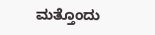ಮತ್ತೊಂದು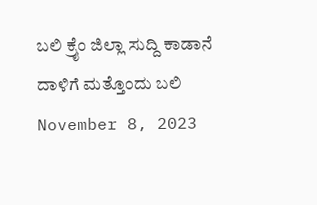ಬಲಿ ಕ್ರೈಂ ಜಿಲ್ಲಾ ಸುದ್ದಿ ಕಾಡಾನೆ ದಾಳಿಗೆ ಮತ್ತೊಂದು ಬಲಿ November 8, 2023